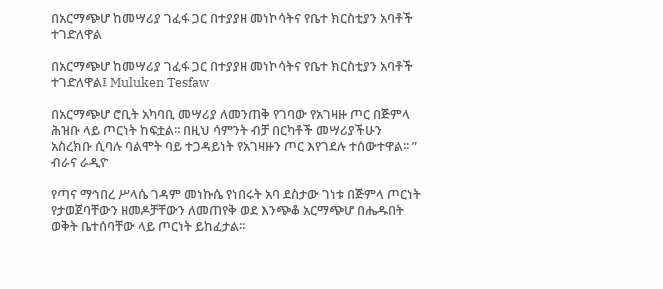በአርማጭሆ ከመሣሪያ ገፈፋ ጋር በተያያዘ መነኮሳትና የቤተ ክርስቲያን አባቶች ተገድለዋል

በአርማጭሆ ከመሣሪያ ገፈፋ ጋር በተያያዘ መነኮሳትና የቤተ ክርስቲያን አባቶች ተገድለዋል፤ Muluken Tesfaw

በአርማጭሆ ሮቢት አካባቢ መሣሪያ ለመንጠቅ የገባው የአገዛዙ ጦር በጅምላ ሕዝቡ ላይ ጦርነት ከፍቷል፡፡ በዚህ ሳምንት ብቻ በርካቶች መሣሪያችሁን አስረክቡ ሲባሉ ባልሞት ባይ ተጋዳይነት የአገዛዙን ጦር እየገደሉ ተሰውተዋል፡፡ ”
ብራና ራዲዮ

የጣና ማኅበረ ሥላሴ ገዳም መነኩሴ የነበሩት አባ ደስታው ገነቱ በጅምላ ጦርነት የታወጀባቸውን ዘመዶቻቸውን ለመጠየቅ ወደ እንጭቆ አርማጭሆ በሔዱበት ወቅት ቤተሰባቸው ላይ ጦርነት ይከፈታል፡፡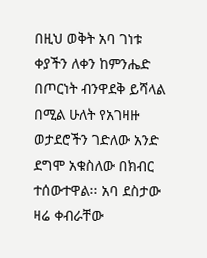በዚህ ወቅት አባ ገነቱ ቀያችን ለቀን ከምንሔድ በጦርነት ብንዋደቅ ይሻላል በሚል ሁለት የአገዛዙ ወታደሮችን ገድለው አንድ ደግሞ አቁስለው በክብር ተሰውተዋል፡፡ አባ ደስታው ዛሬ ቀብራቸው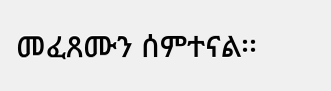መፈጸሙን ሰምተናል፡፡